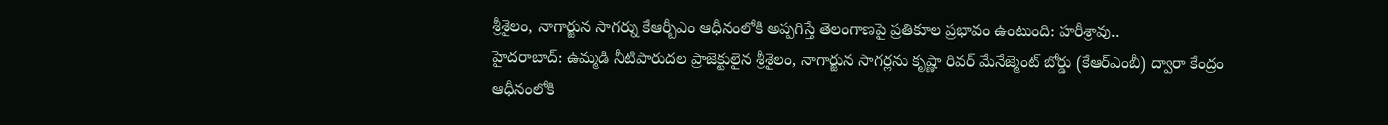శ్రీశైలం, నాగార్జున సాగర్ను కేఆర్బీఎం ఆధీనంలోకి అప్పగిస్తే తెలంగాణపై ప్రతికూల ప్రభావం ఉంటుంది: హరీశ్రావు..
హైదరాబాద్: ఉమ్మడి నీటిపారుదల ప్రాజెక్టులైన శ్రీశైలం, నాగార్జున సాగర్లను కృష్ణా రివర్ మేనేజ్మెంట్ బోర్డు (కేఆర్ఎంబీ) ద్వారా కేంద్రం ఆధీనంలోకి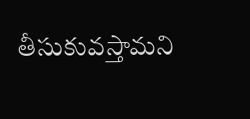తీసుకువస్తామని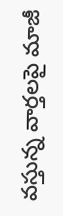వస్తున్న వార్తలపై మాజీ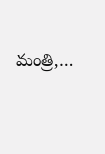మంత్రి,…